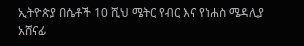ኢትዮጵያ በሴቶች 10 ሺህ ሜትር የብር እና የነሐስ ሜዳሊያ አሸናፊ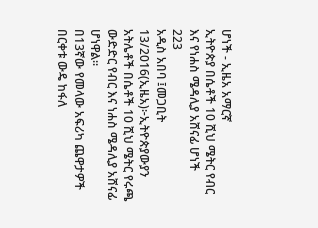ሆነች - ኢዜአ አማርኛ
ኢትዮጵያ በሴቶች 10 ሺህ ሜትር የብር እና የነሐስ ሜዳሊያ አሸናፊ ሆነች
223
አዲስ አበባ ፤መጋቢት 13/2016(ኢዜአ)፦ኢትዮጵያውያን አትሌቶች በሴቶች 10 ሺህ ሜትር የሩጫ ውድድር የብር እና ነሐስ ሜዳሊያ አሸናፊ ሆነዋል፡፡
በ13ኛው የመላው አፍሪካ ጨዋታዎች በርቀቱ ውዴ ከፋለ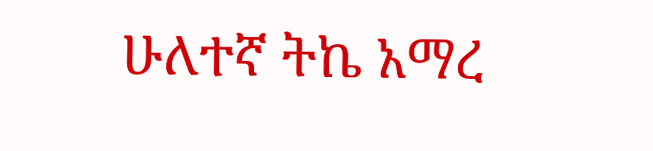ሁለተኛ ትኬ አማረ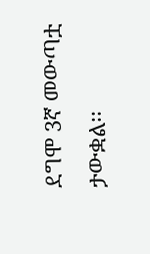ደግሞ 3ኛ መውጣቷ ታውቋል፡፡